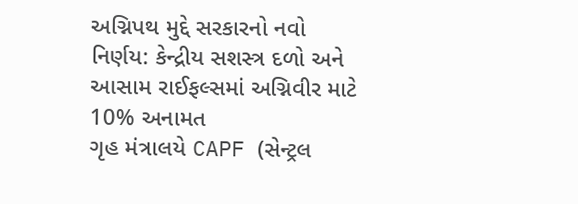અગ્નિપથ મુદ્દે સરકારનો નવો નિર્ણય: કેન્દ્રીય સશસ્ત્ર દળો અને આસામ રાઈફલ્સમાં અગ્નિવીર માટે 10% અનામત
ગૃહ મંત્રાલયે CAPF (સેન્ટ્રલ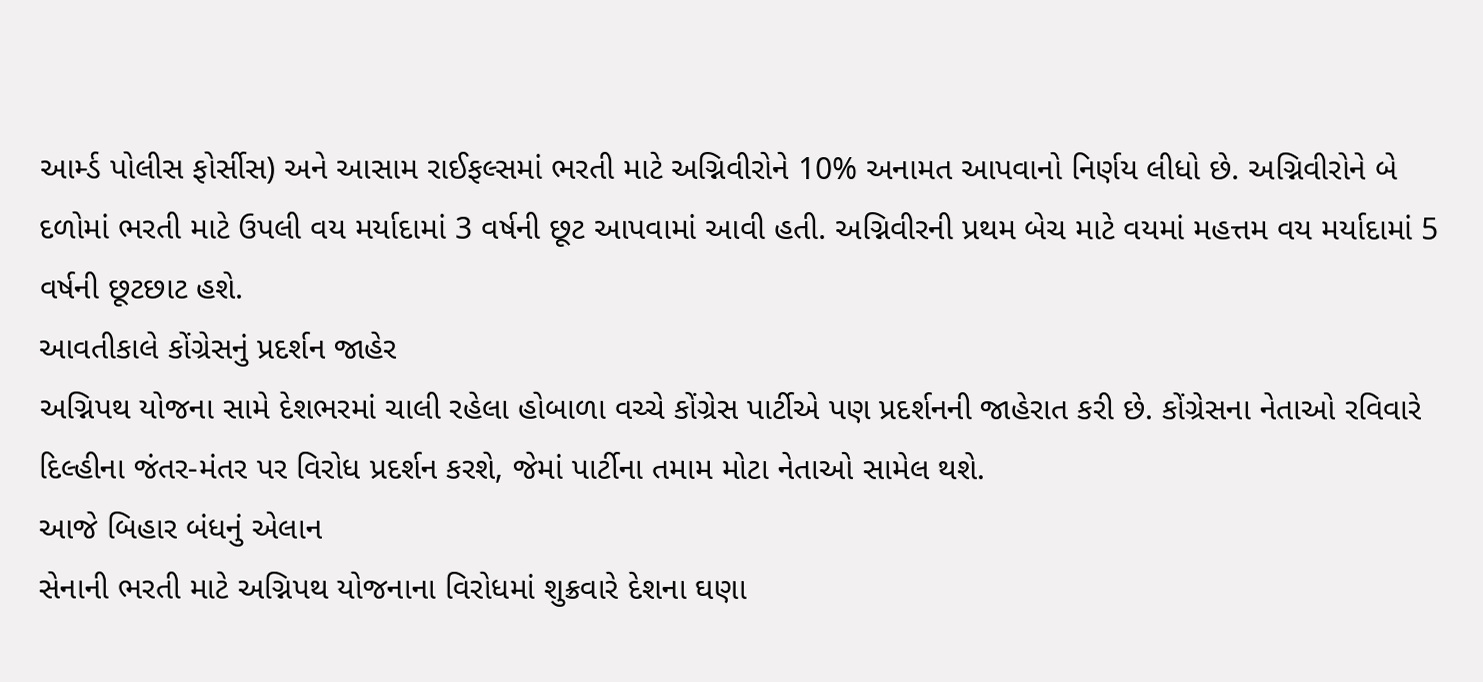આર્મ્ડ પોલીસ ફોર્સીસ) અને આસામ રાઈફલ્સમાં ભરતી માટે અગ્નિવીરોને 10% અનામત આપવાનો નિર્ણય લીધો છે. અગ્નિવીરોને બે દળોમાં ભરતી માટે ઉપલી વય મર્યાદામાં 3 વર્ષની છૂટ આપવામાં આવી હતી. અગ્નિવીરની પ્રથમ બેચ માટે વયમાં મહત્તમ વય મર્યાદામાં 5 વર્ષની છૂટછાટ હશે.
આવતીકાલે કોંગ્રેસનું પ્રદર્શન જાહેર
અગ્નિપથ યોજના સામે દેશભરમાં ચાલી રહેલા હોબાળા વચ્ચે કોંગ્રેસ પાર્ટીએ પણ પ્રદર્શનની જાહેરાત કરી છે. કોંગ્રેસના નેતાઓ રવિવારે દિલ્હીના જંતર-મંતર પર વિરોધ પ્રદર્શન કરશે, જેમાં પાર્ટીના તમામ મોટા નેતાઓ સામેલ થશે.
આજે બિહાર બંધનું એલાન
સેનાની ભરતી માટે અગ્નિપથ યોજનાના વિરોધમાં શુક્રવારે દેશના ઘણા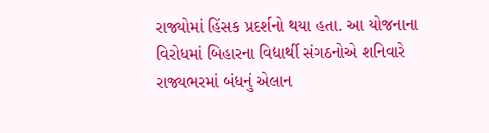રાજ્યોમાં હિંસક પ્રદર્શનો થયા હતા. આ યોજનાના વિરોધમાં બિહારના વિદ્યાર્થી સંગઠનોએ શનિવારે રાજ્યભરમાં બંધનું એલાન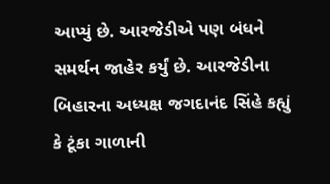આપ્યું છે. આરજેડીએ પણ બંધને સમર્થન જાહેર કર્યું છે. આરજેડીના બિહારના અધ્યક્ષ જગદાનંદ સિંહે કહ્યું કે ટૂંકા ગાળાની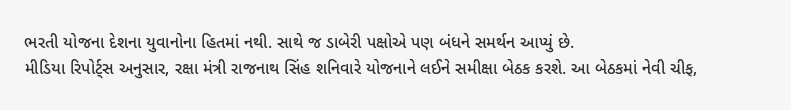ભરતી યોજના દેશના યુવાનોના હિતમાં નથી. સાથે જ ડાબેરી પક્ષોએ પણ બંધને સમર્થન આપ્યું છે.
મીડિયા રિપોર્ટ્સ અનુસાર, રક્ષા મંત્રી રાજનાથ સિંહ શનિવારે યોજનાને લઈને સમીક્ષા બેઠક કરશે. આ બેઠકમાં નેવી ચીફ,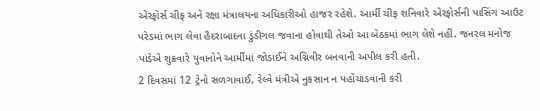એરફોર્સ ચીફ અને રક્ષા મંત્રાલયના અધિકારીઓ હાજર રહેશે. આર્મી ચીફ શનિવારે એરફોર્સની પાસિંગ આઉટ પરેડમાં ભાગ લેવા હૈદરાબાદના ડુંડીગલ જવાના હોવાથી તેઓ આ બેઠકમાં ભાગ લેશે નહીં. જનરલ મનોજ પાંડેએ શુક્રવારે યુવાનોને આર્મીમાં જોડાઈને અગ્નિવીર બનવાની અપીલ કરી હતી.
2 દિવસમાં 12 ટ્રેનો સળગાવાઈ, રેલ્વે મંત્રીએ નુકસાન ન પહોંચાડવાની કરી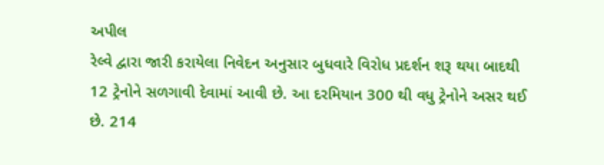અપીલ
રેલ્વે દ્વારા જારી કરાયેલા નિવેદન અનુસાર બુધવારે વિરોધ પ્રદર્શન શરૂ થયા બાદથી 12 ટ્રેનોને સળગાવી દેવામાં આવી છે. આ દરમિયાન 300 થી વધુ ટ્રેનોને અસર થઈ છે. 214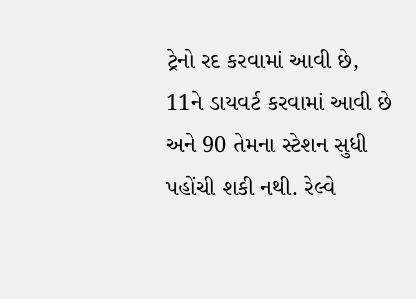ટ્રેનો રદ કરવામાં આવી છે, 11ને ડાયવર્ટ કરવામાં આવી છે અને 90 તેમના સ્ટેશન સુધી પહોંચી શકી નથી. રેલ્વે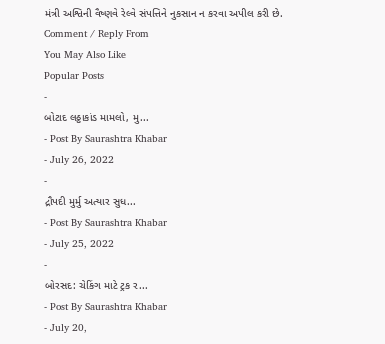મંત્રી અશ્વિની વૈષ્ણવે રેલ્વે સંપત્તિને નુકસાન ન કરવા અપીલ કરી છે.
Comment / Reply From
You May Also Like
Popular Posts
-
બોટાદ લઠ્ઠાકાંડ મામલો, મુ...
- Post By Saurashtra Khabar
- July 26, 2022
-
દ્રૌપદી મુર્મુ અત્યાર સુધ...
- Post By Saurashtra Khabar
- July 25, 2022
-
બોરસદ: ચેકિંગ માટે ટ્રક ર...
- Post By Saurashtra Khabar
- July 20,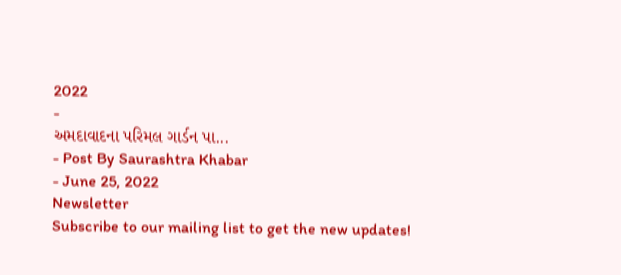2022
-
અમદાવાદના પરિમલ ગાર્ડન પા...
- Post By Saurashtra Khabar
- June 25, 2022
Newsletter
Subscribe to our mailing list to get the new updates!